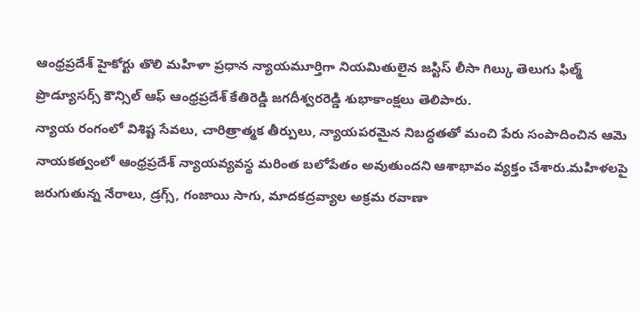ఆంధ్రప్రదేశ్ హైకోర్టు తొలి మహిళా ప్రధాన న్యాయమూర్తిగా నియమితులైన జస్టిస్ లీసా గిల్కు తెలుగు ఫిల్మ్ ప్రొడ్యూసర్స్ కౌన్సిల్ ఆఫ్ ఆంధ్రప్రదేశ్ కేతిరెడ్డి జగదీశ్వరరెడ్డి శుభాకాంక్షలు తెలిపారు.
న్యాయ రంగంలో విశిష్ట సేవలు, చారిత్రాత్మక తీర్పులు, న్యాయపరమైన నిబద్ధతతో మంచి పేరు సంపాదించిన ఆమె నాయకత్వంలో ఆంధ్రప్రదేశ్ న్యాయవ్యవస్థ మరింత బలోపేతం అవుతుందని ఆశాభావం వ్యక్తం చేశారు.మహిళలపై జరుగుతున్న నేరాలు, డ్రగ్స్, గంజాయి సాగు, మాదకద్రవ్యాల అక్రమ రవాణా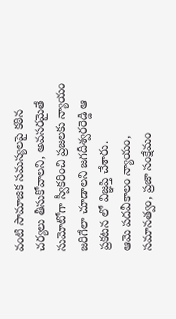వంటి సామాజిక సమస్యలపై కఠిన చర్యలు తీసుకోవాలని, అవసరమైతే సుమోటోగా స్వీకరించి ప్రజలకు న్యాయం జరిగేలా చూడాలని జగదీశ్వరరెడ్డి ఆ ప్రకటన లో విజ్ఞప్తి చేశారు.
ఆమె పదవీకాలం న్యాయం, సమానత్వం, ప్రజా సంక్షేమం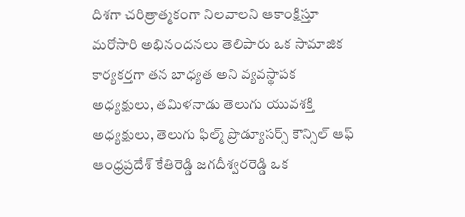దిశగా చరిత్రాత్మకంగా నిలవాలని ఆకాంక్షిస్తూ మరోసారి అభినందనలు తెలిపారు ఒక సామాజిక కార్యకర్తగా తన బాధ్యత అని వ్యవస్థాపక అధ్యక్షులు, తమిళనాడు తెలుగు యువశక్తి అధ్యక్షులు, తెలుగు ఫిల్మ్ ప్రొడ్యూసర్స్ కౌన్సిల్ ఆఫ్ ఆంధ్రప్రదేశ్ కేతిరెడ్డి జగదీశ్వరరెడ్డి ఒక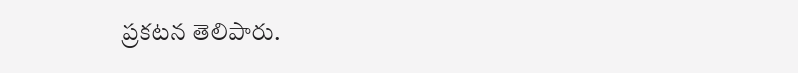ప్రకటన తెలిపారు.